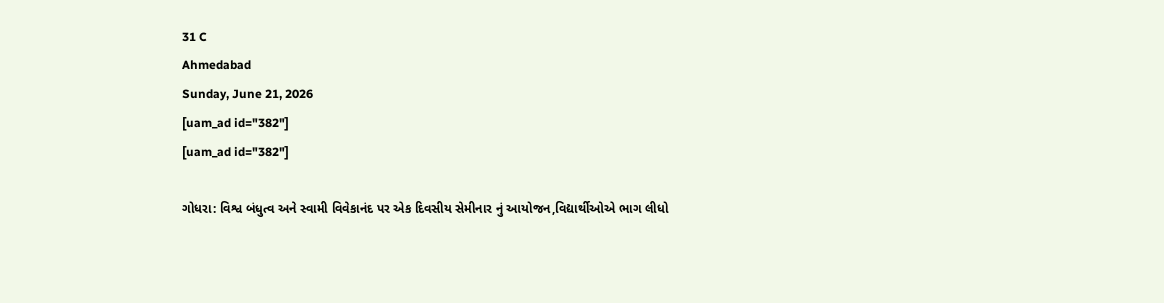31 C
Ahmedabad
Sunday, June 21, 2026
[uam_ad id="382"]
[uam_ad id="382"]

ગોધરા: વિશ્વ બંધુત્વ અને સ્વામી વિવેકાનંદ પર એક દિવસીય સેમીનાર નું આયોજન,વિદ્યાર્થીઓએ ભાગ લીધો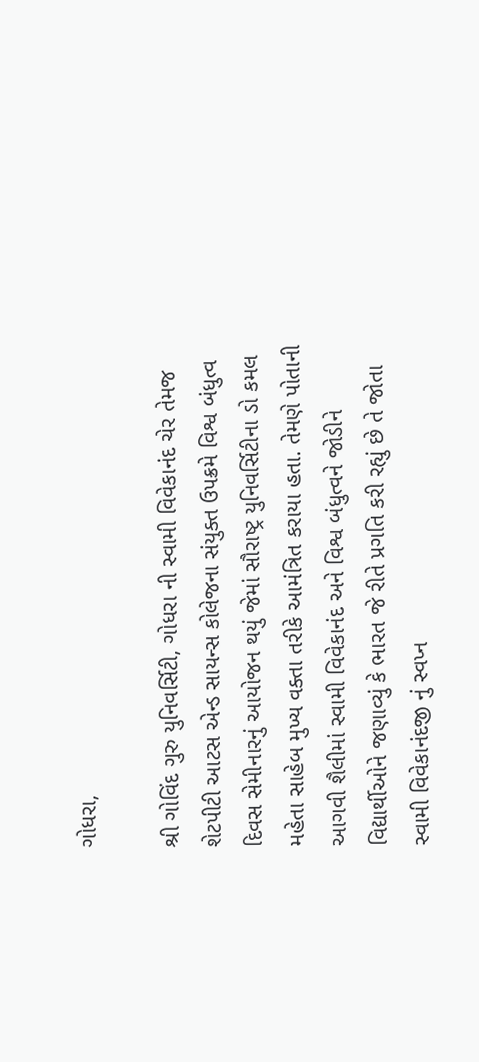ગોધરા,

શ્રી ગોવિંદ ગુરુ યુનિવર્સિટી, ગોધરા ની સ્વામી વિવેકાનંદ ચેર તેમજ શેટપીટી આટસ એન્ડ સાયન્સ કોલેજના સંયુક્ત ઉપક્રમે વિશ્વ બંધુત્વ દિવસ સેમીનારનું આયોજન થયું જેમાં સૌરાષ્ટ્ર યુનિવર્સિટીના ડો કમલ મહેતા સાહેબ મુખ્ય વક્તા તરીકે આમંત્રિત કરાયા હતા. તેમણે પોતાની આગવી શૈલીમાં સ્વામી વિવેકાનંદ અને વિશ્વ બંધુત્વને જોડીને વિદ્યાર્થીઓને જણાવ્યું કે ભારત જે રીતે પ્રગતિ કરી રહ્યું છે તે જોતા સ્વામી વિવેકાનંદજી નું સ્વપ્ન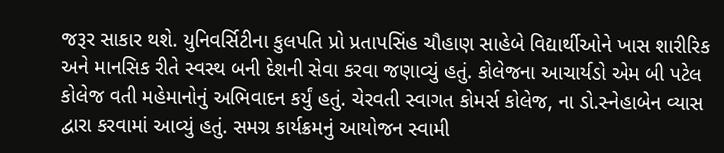જરૂર સાકાર થશે. યુનિવર્સિટીના કુલપતિ પ્રો પ્રતાપસિંહ ચૌહાણ સાહેબે વિદ્યાર્થીઓને ખાસ શારીરિક અને માનસિક રીતે સ્વસ્થ બની દેશની સેવા કરવા જણાવ્યું હતું. કોલેજના આચાર્યડો એમ બી પટેલ કોલેજ વતી મહેમાનોનું અભિવાદન કર્યું હતું. ચેરવતી સ્વાગત કોમર્સ કોલેજ, ના ડો.સ્નેહાબેન વ્યાસ દ્વારા કરવામાં આવ્યું હતું. સમગ્ર કાર્યક્રમનું આયોજન સ્વામી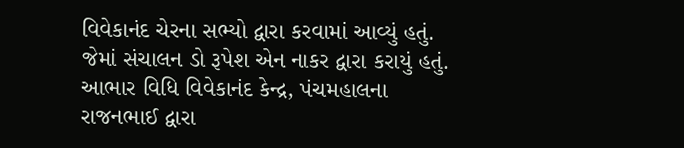વિવેકાનંદ ચેરના સભ્યો દ્વારા કરવામાં આવ્યું હતું. જેમાં સંચાલન ડો રૂપેશ એન નાકર દ્વારા કરાયું હતું. આભાર વિધિ વિવેકાનંદ કેન્દ્ર, પંચમહાલના રાજનભાઈ દ્વારા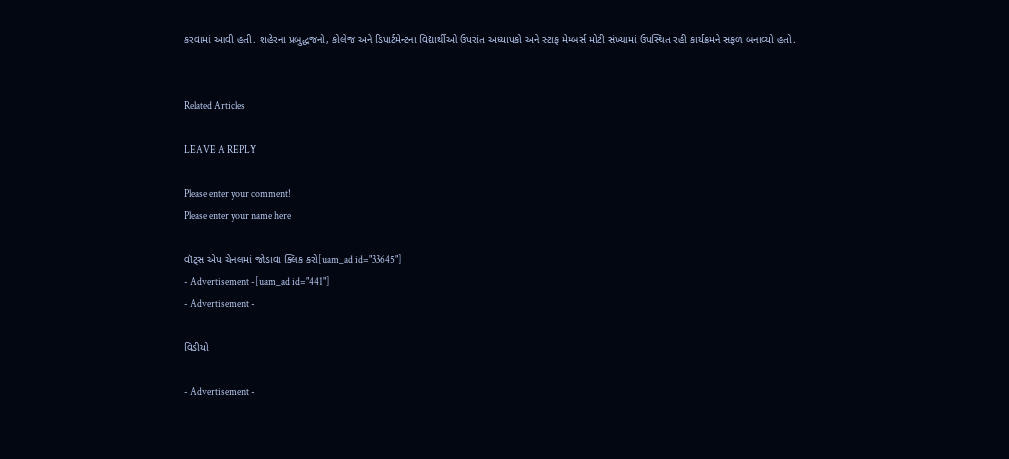કરવામાં આવી હતી. શહેરના પ્રબુદ્ધજનો, કોલેજ અને ડિપાર્ટમેન્ટના વિદ્યાર્થીઓ ઉપરાંત અધ્યાપકો અને સ્ટાફ મેમ્બર્સ મોટી સંખ્યામાં ઉપસ્થિત રહી કાર્યક્રમને સફળ બનાવ્યો હતો.


Related Articles

LEAVE A REPLY

Please enter your comment!
Please enter your name here

વૉટ્સ એપ ચેનલમાં જોડાવા ક્લિક કરો[uam_ad id="33645"]
- Advertisement -[uam_ad id="441"]
- Advertisement -

વિડીયો

- Advertisement -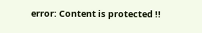error: Content is protected !!